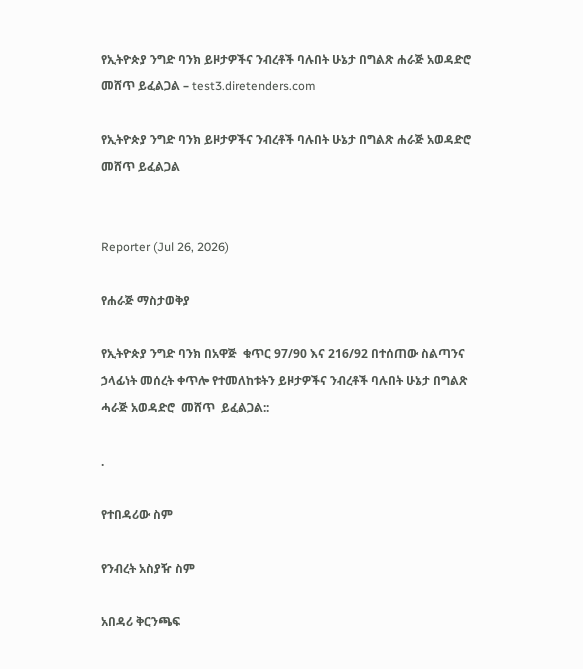የኢትዮጵያ ንግድ ባንክ ይዞታዎችና ንብረቶች ባሉበት ሁኔታ በግልጽ ሐራጅ አወዳድሮ መሸጥ ይፈልጋል – test3.diretenders.com

የኢትዮጵያ ንግድ ባንክ ይዞታዎችና ንብረቶች ባሉበት ሁኔታ በግልጽ ሐራጅ አወዳድሮ መሸጥ ይፈልጋል


Reporter (Jul 26, 2026)

የሐራጅ ማስታወቅያ

የኢትዮጵያ ንግድ ባንክ በአዋጅ  ቁጥር 97/90 እና 216/92 በተሰጠው ስልጣንና ኃላፊነት መሰረት ቀጥሎ የተመለከቱትን ይዞታዎችና ንብረቶች ባሉበት ሁኔታ በግልጽ  ሓራጅ አወዳድሮ  መሸጥ  ይፈልጋል::

.

የተበዳሪው ስም

የንብረት አስያዥ ስም

አበዳሪ ቅርንጫፍ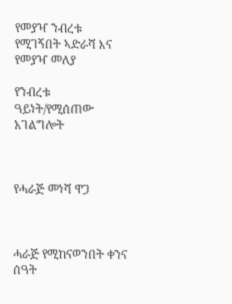የመያዣ ንብረቱ የሚገኝበት ኣድራሻ እና የመያዣ መለያ

የንብረቱ ዓይነት/የሚሰጠው አገልግሎት



የሓራጅ መነሻ ዋጋ



ሓራጅ የሚከናወንበት ቀንና ሰዓት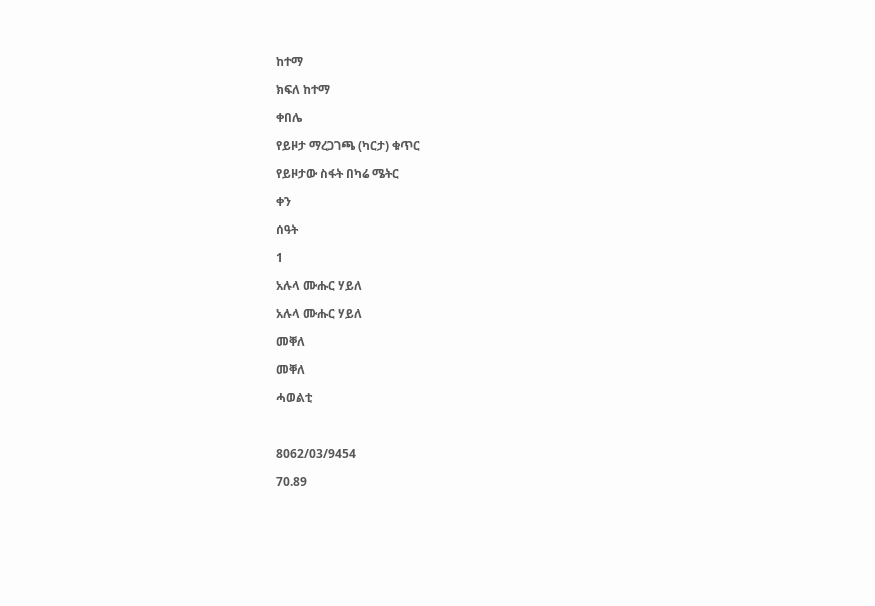ከተማ

ክፍለ ከተማ

ቀበሌ

የይዞታ ማረጋገጫ (ካርታ) ቁጥር

የይዞታው ስፋት በካሬ ሜትር

ቀን

ሰዓት

1

አሉላ ሙሑር ሃይለ

አሉላ ሙሑር ሃይለ

መቐለ

መቐለ

ሓወልቲ



8062/03/9454

70.89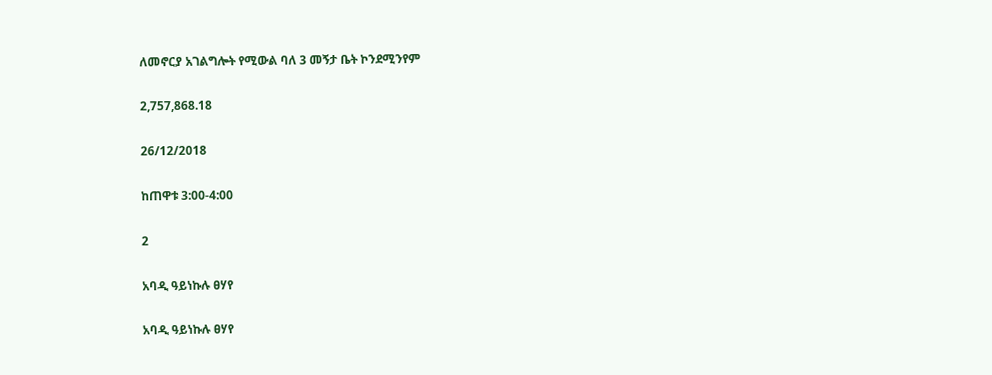ለመኖርያ አገልግሎት የሚውል ባለ 3 መኝታ ቤት ኮንደሚንየም

2,757,868.18

26/12/2018

ከጠዋቱ 3:00-4:00

2

አባዲ ዓይነኩሉ ፀሃየ

አባዲ ዓይነኩሉ ፀሃየ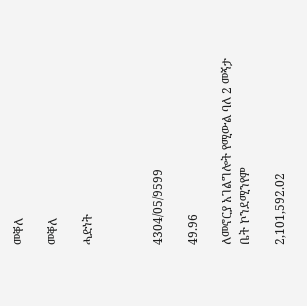መቐለ

መቐለ

ሓድነት



4304/05/9599

49.96

ለመኖርያ አገልግሎት የሚውል ባለ 2 መኝታ ቤት ኮንደሚንየም

2,101,592.02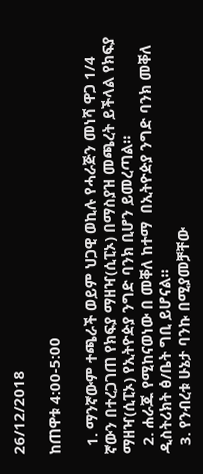26/12/2018

ከጠዋቱ 4:00-5:00

  1. ማንኛውም ተጫራች ወይም ህጋዊ ወኪሉ የሓራጅን መነሻ ዋጋ 1/4 ኛውን በተረጋገጠ የክፍያ ማዘዣ(ሲፒኦ) በማስያዝ መጫረት ይችላል የክፍያ ማዘዣ(ሲፒኦ) የኢትዮዽያ ንግድ ባንክ ቢሆን ይመረጣል።
  2. ሐራጁ የሚከናወነው በ መቐለ ከተማ  በኢትዮዽያ ንግድ ባንክ መቐለ ዲስትሪክት ፅ/ቤት ግቢ ይሆናል።
  3. የንብረቱ ሁኔታ ባንኩ በሚያመቻቸው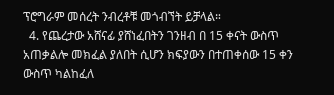ፕሮግራም መሰረት ንብረቶቹ መጎብኘት ይቻላል።
  4. የጨረታው አሸናፊ ያሸነፈበትን ገንዘብ በ 15 ቀናት ውስጥ አጠቃልሎ መክፈል ያለበት ሲሆን ክፍያውን በተጠቀሰው 15 ቀን ውስጥ ካልከፈለ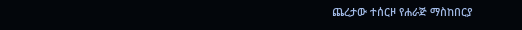ጨረታው ተሰርዞ የሐራጅ ማስከበርያ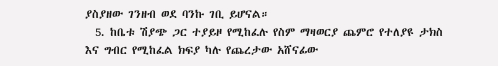ያስያዘው ገንዘብ ወደ ባንኩ ገቢ ይሆናል።
  5. ከቤቱ ሽያጭ ጋር ተያይዞ የሚከፈሉ የስም ማዛወርያ ጨምሮ የተለያዩ ታክስ እና ግብር የሚከፈል ክፍያ ካሉ የጨረታው አሸናፊው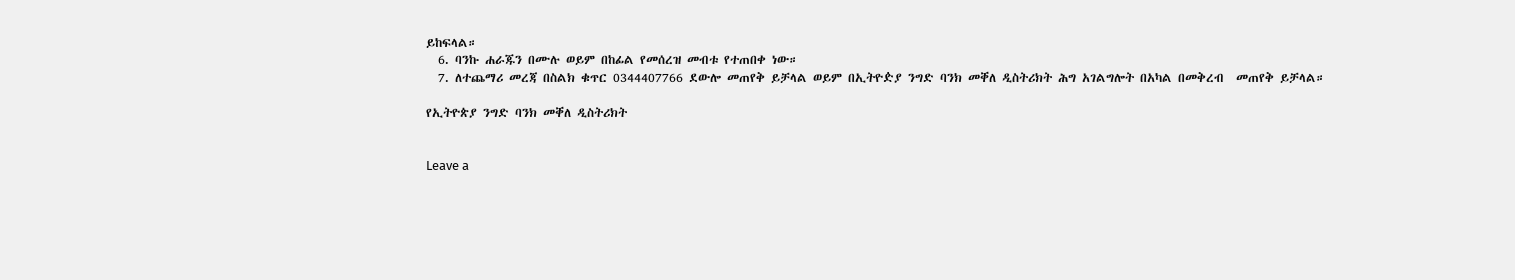ይከፍላል።
  6. ባንኩ ሐራጁን በሙሉ ወይም በከፊል የመሰረዝ መብቱ የተጠበቀ ነው።
  7. ለተጨማሪ መረጃ በስልክ ቁጥር 0344407766 ደውሎ መጠየቅ ይቻላል ወይም በኢትዮዽያ ንግድ ባንክ መቐለ ዲስትሪክት ሕግ አገልግሎት በአካል በመቅረብ  መጠየቅ ይቻላል።

የኢትዮጵያ ንግድ ባንክ መቐለ ዲስትሪክት


Leave a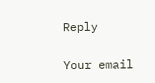Reply

Your email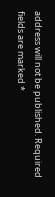address will not be published. Required fields are marked *